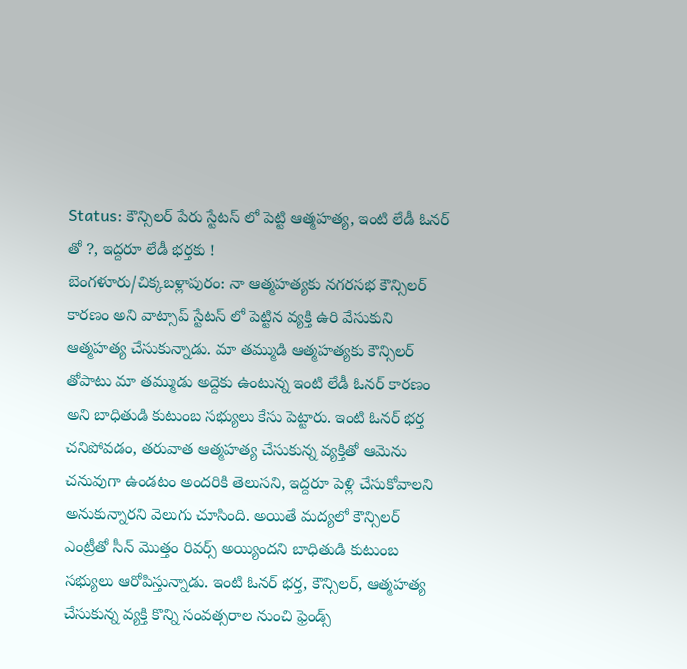Status: కౌన్సిలర్ పేరు స్టేటస్ లో పెట్టి ఆత్మహత్య, ఇంటి లేడీ ఓనర్ తో ?, ఇద్దరూ లేడీ భర్తకు !
బెంగళూరు/చిక్కబళ్లాపురం: నా ఆత్మహత్యకు నగరసభ కౌన్సిలర్ కారణం అని వాట్సాప్ స్టేటస్ లో పెట్టిన వ్యక్తి ఉరి వేసుకుని ఆత్మహత్య చేసుకున్నాడు. మా తమ్ముడి ఆత్మహత్యకు కౌన్సిలర్ తోపాటు మా తమ్ముడు అద్దెకు ఉంటున్న ఇంటి లేడీ ఓనర్ కారణం అని బాధితుడి కుటుంబ సభ్యులు కేసు పెట్టారు. ఇంటి ఓనర్ భర్త చనిపోవడం, తరువాత ఆత్మహత్య చేసుకున్న వ్యక్తితో ఆమెను చనువుగా ఉండటం అందరికి తెలుసని, ఇద్దరూ పెళ్లి చేసుకోవాలని అనుకున్నారని వెలుగు చూసింది. అయితే మద్యలో కౌన్సిలర్ ఎంట్రీతో సీన్ మొత్తం రివర్స్ అయ్యిందని బాధితుడి కుటుంబ సభ్యులు ఆరోపిస్తున్నాడు. ఇంటి ఓనర్ భర్త, కౌన్సిలర్, ఆత్మహత్య చేసుకున్న వ్యక్తి కొన్ని సంవత్సరాల నుంచి ఫ్రెండ్స్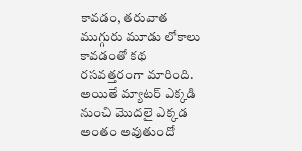కావడం, తరువాత ముగ్గురు మూడు లోకాలు కావడంతో కథ రసవత్తరంగా మారింది. అయితే మ్యాటర్ ఎక్కడి నుంచి మొదలై ఎక్కడ అంతం అవుతుందో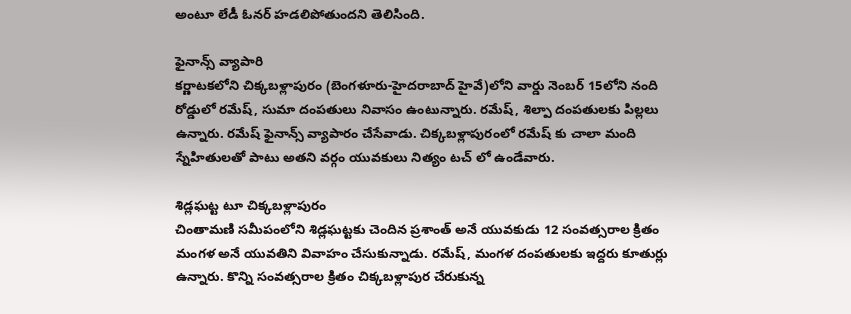అంటూ లేడీ ఓనర్ హడలిపోతుందని తెలిసింది.

ఫైనాన్స్ వ్యాపారి
కర్ణాటకలోని చిక్కబళ్లాపురం (బెంగళూరు-హైదరాబాద్ హైవే)లోని వార్డు నెంబర్ 15లోని నంది రోడ్డులో రమేష్, సుమా దంపతులు నివాసం ఉంటున్నారు. రమేష్, శిల్పా దంపతులకు పిల్లలు ఉన్నారు. రమేష్ ఫైనాన్స్ వ్యాపారం చేసేవాడు. చిక్కబళ్లాపురంలో రమేష్ కు చాలా మంది స్నేహితులతో పాటు అతని వర్గం యువకులు నిత్యం టచ్ లో ఉండేవారు.

శిడ్లఘట్ట టూ చిక్కబళ్లాపురం
చింతామణి సమీపంలోని శిడ్లఘట్టకు చెందిన ప్రశాంత్ అనే యువకుడు 12 సంవత్సరాల క్రితం మంగళ అనే యువతిని వివాహం చేసుకున్నాడు. రమేష్, మంగళ దంపతులకు ఇద్దరు కూతుర్లు ఉన్నారు. కొన్ని సంవత్సరాల క్రితం చిక్కబళ్లాపుర చేరుకున్న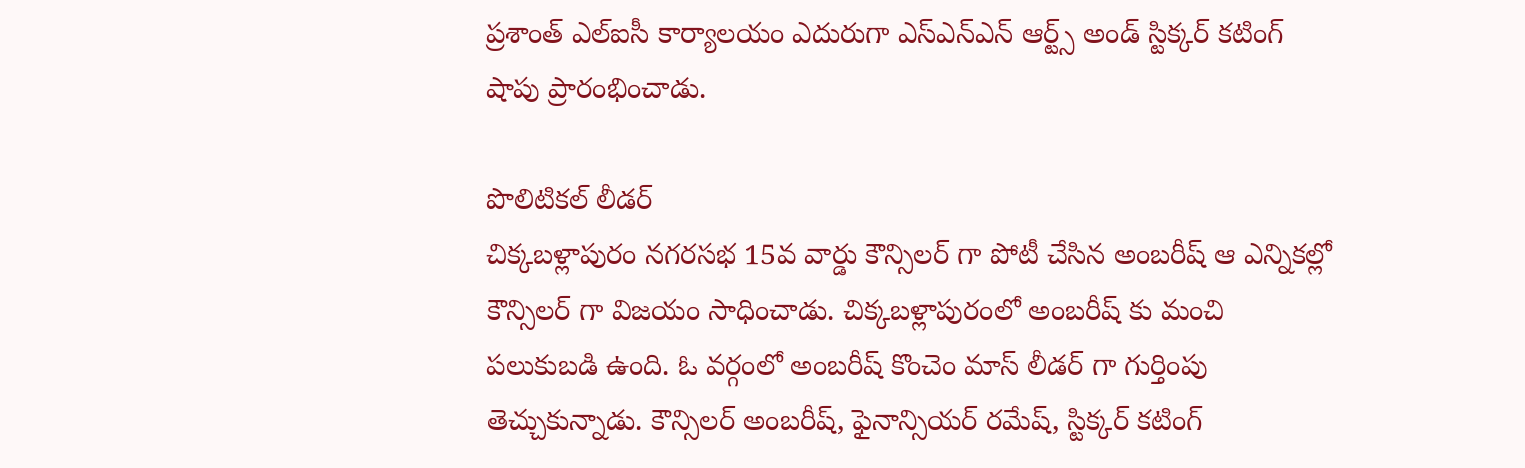ప్రశాంత్ ఎల్ఐసీ కార్యాలయం ఎదురుగా ఎస్ఎన్ఎన్ ఆర్ట్స్ అండ్ స్టిక్కర్ కటింగ్ షాపు ప్రారంభించాడు.

పొలిటికల్ లీడర్
చిక్కబళ్లాపురం నగరసభ 15వ వార్డు కౌన్సిలర్ గా పోటీ చేసిన అంబరీష్ ఆ ఎన్నికల్లో కౌన్సిలర్ గా విజయం సాధించాడు. చిక్కబళ్లాపురంలో అంబరీష్ కు మంచి పలుకుబడి ఉంది. ఓ వర్గంలో అంబరీష్ కొంచెం మాస్ లీడర్ గా గుర్తింపు తెచ్చుకున్నాడు. కౌన్సిలర్ అంబరీష్, ఫైనాన్సియర్ రమేష్, స్టిక్కర్ కటింగ్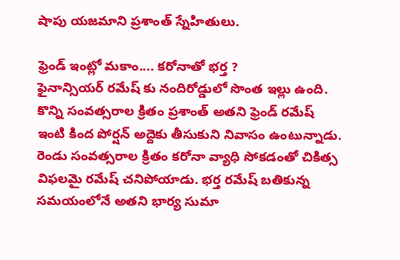షాపు యజమాని ప్రశాంత్ స్నేహితులు.

ఫ్రెండ్ ఇంట్లో మకాం.... కరోనాతో భర్త ?
ఫైనాన్సియర్ రమేష్ కు నందిరోడ్డులో సొంత ఇల్లు ఉంది. కొన్ని సంవత్సరాల క్రితం ప్రశాంత్ అతని ఫ్రెండ్ రమేష్ ఇంటి కింద పోర్షన్ అద్దెకు తీసుకుని నివాసం ఉంటున్నాడు. రెండు సంవత్సరాల క్రితం కరోనా వ్యాధి సోకడంతో చికిత్స విఫలమై రమేష్ చనిపోయాడు. భర్త రమేష్ బతికున్న సమయంలోనే అతని భార్య సుమా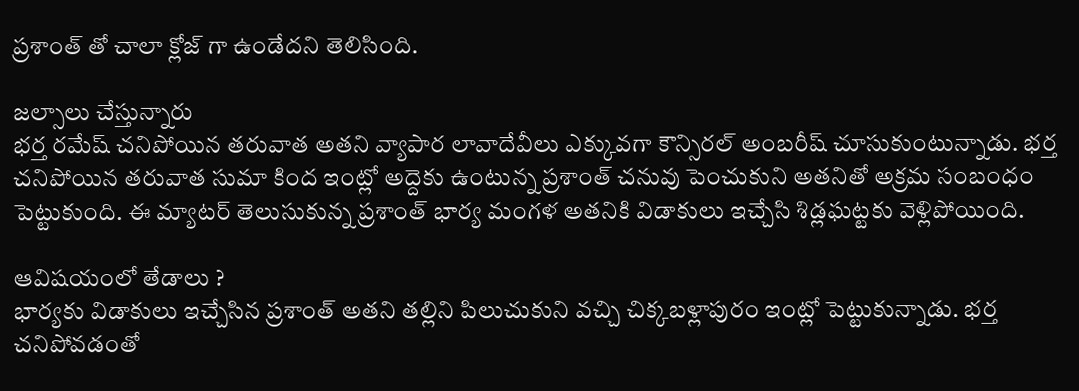ప్రశాంత్ తో చాలా క్లోజ్ గా ఉండేదని తెలిసింది.

జల్సాలు చేస్తున్నారు
భర్త రమేష్ చనిపోయిన తరువాత అతని వ్యాపార లావాదేవీలు ఎక్కువగా కౌన్సిరల్ అంబరీష్ చూసుకుంటున్నాడు. భర్త చనిపోయిన తరువాత సుమా కింద ఇంట్లో అద్దెకు ఉంటున్న ప్రశాంత్ చనువు పెంచుకుని అతనితో అక్రమ సంబంధం పెట్టుకుంది. ఈ మ్యాటర్ తెలుసుకున్న ప్రశాంత్ భార్య మంగళ అతనికి విడాకులు ఇచ్చేసి శిడ్లఘట్టకు వెళ్లిపోయింది.

ఆవిషయంలో తేడాలు ?
భార్యకు విడాకులు ఇచ్చేసిన ప్రశాంత్ అతని తల్లిని పిలుచుకుని వచ్చి చిక్కబళ్లాపురం ఇంట్లో పెట్టుకున్నాడు. భర్త చనిపోవడంతో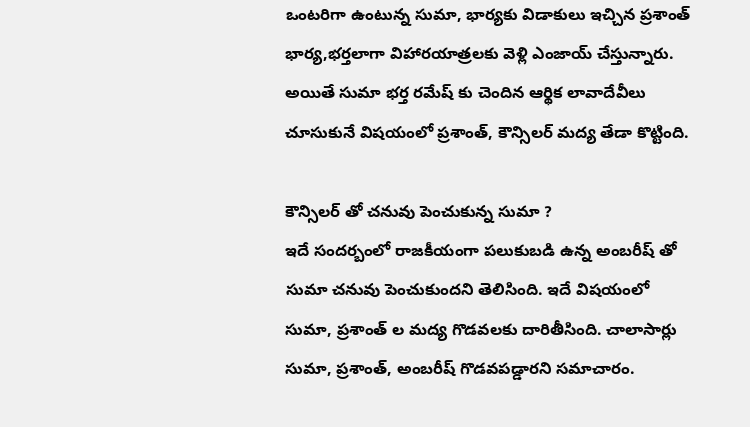ఒంటరిగా ఉంటున్న సుమా, భార్యకు విడాకులు ఇచ్చిన ప్రశాంత్ భార్య,భర్తలాగా విహారయాత్రలకు వెళ్లి ఎంజాయ్ చేస్తున్నారు. అయితే సుమా భర్త రమేష్ కు చెందిన ఆర్థిక లావాదేవీలు చూసుకునే విషయంలో ప్రశాంత్, కౌన్సిలర్ మద్య తేడా కొట్టింది.

కౌన్సిలర్ తో చనువు పెంచుకున్న సుమా ?
ఇదే సందర్బంలో రాజకీయంగా పలుకుబడి ఉన్న అంబరీష్ తో సుమా చనువు పెంచుకుందని తెలిసింది. ఇదే విషయంలో సుమా, ప్రశాంత్ ల మద్య గొడవలకు దారితీసింది. చాలాసార్లు సుమా, ప్రశాంత్, అంబరీష్ గొడవపడ్డారని సమాచారం.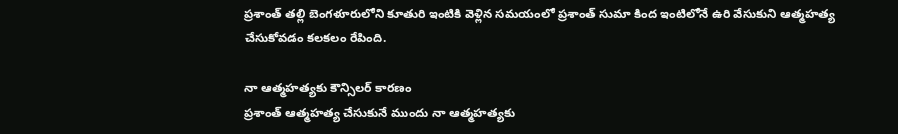ప్రశాంత్ తల్లి బెంగళూరులోని కూతురి ఇంటికి వెళ్లిన సమయంలో ప్రశాంత్ సుమా కింద ఇంటిలోనే ఉరి వేసుకుని ఆత్మహత్య చేసుకోవడం కలకలం రేపింది.

నా ఆత్మహత్యకు కౌన్సిలర్ కారణం
ప్రశాంత్ ఆత్మహత్య చేసుకునే ముందు నా ఆత్మహత్యకు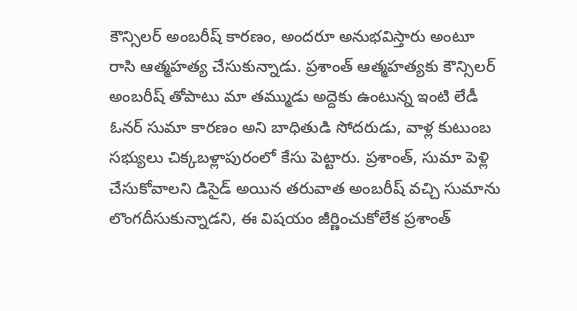కౌన్సిలర్ అంబరీష్ కారణం, అందరూ అనుభవిస్తారు అంటూ రాసి ఆత్మహత్య చేసుకున్నాడు. ప్రశాంత్ ఆత్మహత్యకు కౌన్సిలర్ అంబరీష్ తోపాటు మా తమ్ముడు అద్దెకు ఉంటున్న ఇంటి లేడీ ఓనర్ సుమా కారణం అని బాధితుడి సోదరుడు, వాళ్ల కుటుంబ సభ్యులు చిక్కబళ్లాపురంలో కేసు పెట్టారు. ప్రశాంత్, సుమా పెళ్లి చేసుకోవాలని డిసైడ్ అయిన తరువాత అంబరీష్ వచ్చి సుమాను లొంగదీసుకున్నాడని, ఈ విషయం జీర్ణించుకోలేక ప్రశాంత్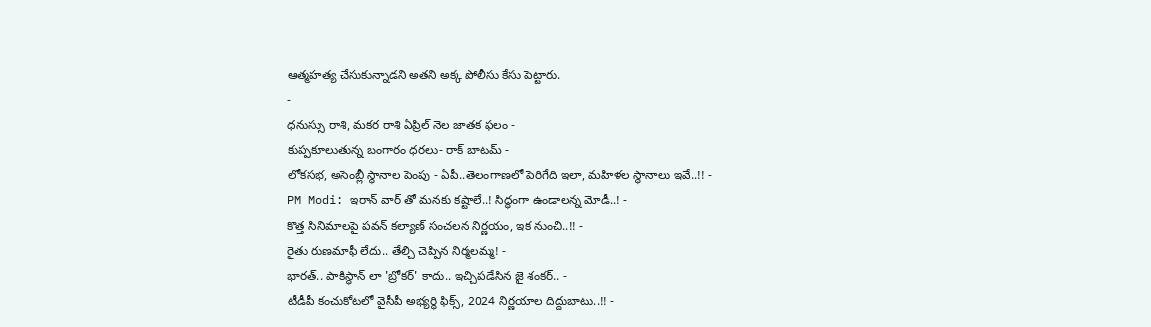ఆత్మహత్య చేసుకున్నాడని అతని అక్క పోలీసు కేసు పెట్టారు.
-
ధనుస్సు రాశి, మకర రాశి ఏప్రిల్ నెల జాతక ఫలం -
కుప్పకూలుతున్న బంగారం ధరలు- రాక్ బాటమ్ -
లోకసభ, అసెంబ్లీ స్థానాల పెంపు - ఏపీ..తెలంగాణలో పెరిగేది ఇలా, మహిళల స్థానాలు ఇవే..!! -
PM Modi: ఇరాన్ వార్ తో మనకు కష్టాలే..! సిద్ధంగా ఉండాలన్న మోడీ..! -
కొత్త సినిమాలపై పవన్ కల్యాణ్ సంచలన నిర్ణయం, ఇక నుంచి..!! -
రైతు రుణమాఫీ లేదు.. తేల్చి చెప్పిన నిర్మలమ్మ! -
భారత్.. పాకిస్థాన్ లా 'బ్రోకర్' కాదు.. ఇచ్చిపడేసిన జై శంకర్.. -
టీడీపీ కంచుకోటలో వైసీపీ అభ్యర్ధి ఫిక్స్, 2024 నిర్ణయాల దిద్దుబాటు..!! -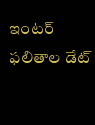ఇంటర్ ఫలితాల డేట్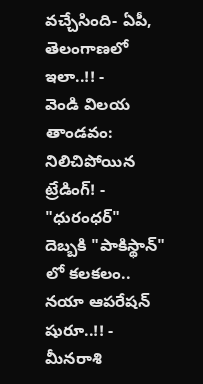వచ్చేసింది- ఏపీ, తెలంగాణలో ఇలా..!! -
వెండి విలయ తాండవం: నిలిచిపోయిన ట్రేడింగ్! -
"ధురంధర్" దెబ్బకి "పాకిస్థాన్" లో కలకలం.. నయా ఆపరేషన్ షురూ..!! -
మీనరాశి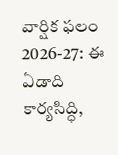వార్షిక ఫలం 2026-27: ఈ ఏడాది కార్యసిద్ధి,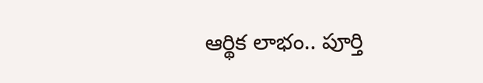ఆర్థిక లాభం.. పూర్తి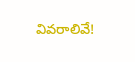వివరాలివే!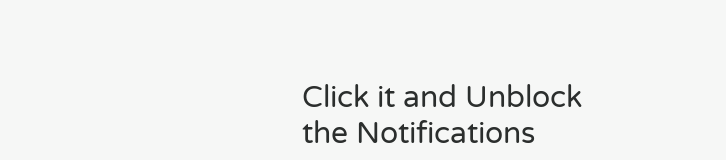Click it and Unblock the Notifications